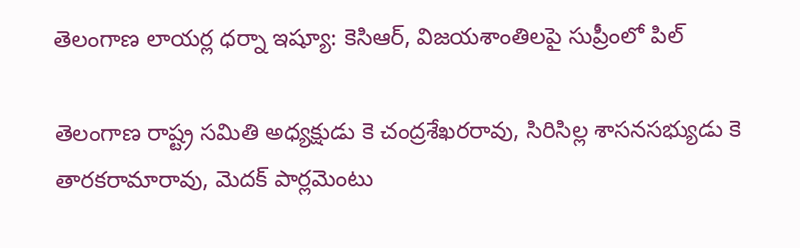తెలంగాణ లాయర్ల ధర్నా ఇష్యూ: కెసిఆర్, విజయశాంతిలపై సుప్రీంలో పిల్

తెలంగాణ రాష్ట్ర సమితి అధ్యక్షుడు కె చంద్రశేఖరరావు, సిరిసిల్ల శాసనసభ్యుడు కె తారకరామారావు, మెదక్ పార్లమెంటు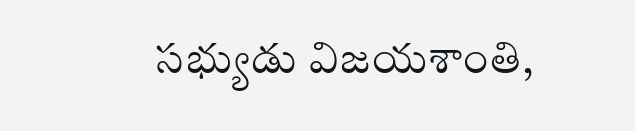సభ్యుడు విజయశాంతి,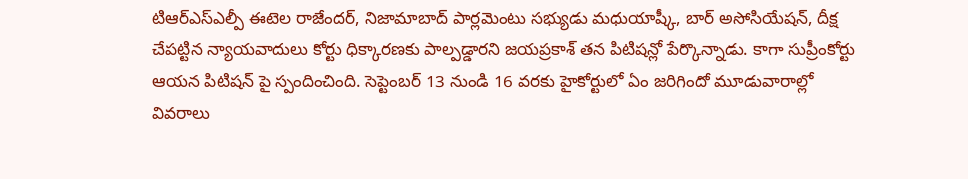టిఆర్ఎస్ఎల్పీ ఈటెల రాజేందర్, నిజామాబాద్ పార్లమెంటు సభ్యుడు మధుయాష్కీ, బార్ అసోసియేషన్, దీక్ష చేపట్టిన న్యాయవాదులు కోర్టు ధిక్కారణకు పాల్పడ్డారని జయప్రకాశ్ తన పిటిషన్లో పేర్కొన్నాడు. కాగా సుప్రీంకోర్టు ఆయన పిటిషన్ పై స్పందించింది. సెప్టెంబర్ 13 నుండి 16 వరకు హైకోర్టులో ఏం జరిగిందో మూడువారాల్లో వివరాలు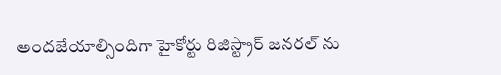అందజేయాల్సిందిగా హైకోర్టు రిజిస్ట్రార్ జనరల్ ను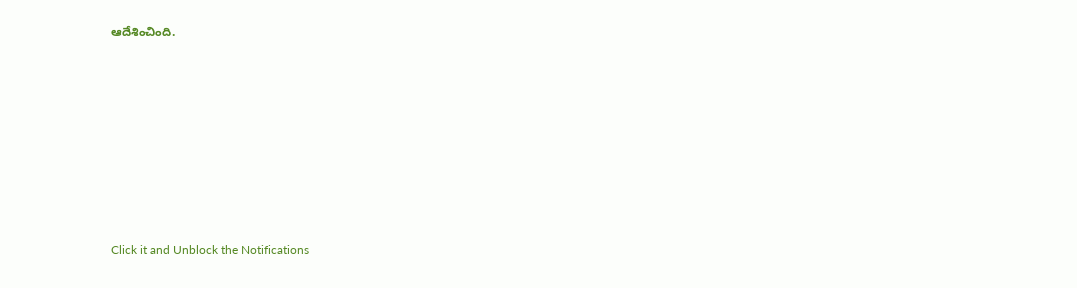ఆదేశించింది.












Click it and Unblock the Notifications